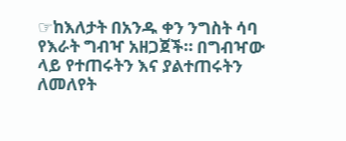☞ከእለታት በአንዱ ቀን ንግስት ሳባ የእራት ግብዣ አዘጋጀች። በግብዣው ላይ የተጠሩትን እና ያልተጠሩትን ለመለየት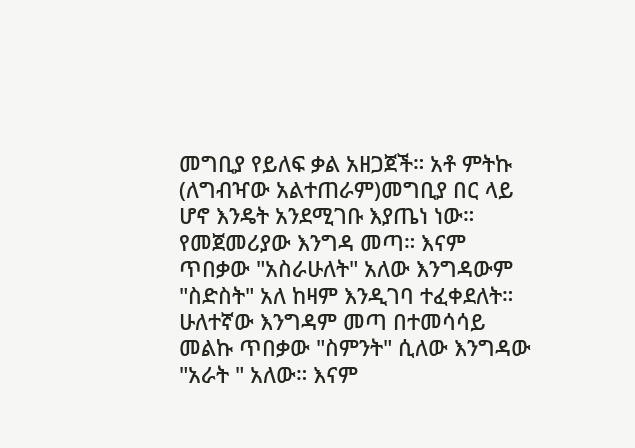መግቢያ የይለፍ ቃል አዘጋጀች። አቶ ምትኩ (ለግብዣው አልተጠራም)መግቢያ በር ላይ ሆኖ እንዴት አንደሚገቡ እያጤነ ነው። የመጀመሪያው እንግዳ መጣ። እናም ጥበቃው "አስራሁለት" አለው እንግዳውም "ስድስት" አለ ከዛም እንዲገባ ተፈቀደለት። ሁለተኛው እንግዳም መጣ በተመሳሳይ መልኩ ጥበቃው "ስምንት" ሲለው እንግዳው "አራት " አለው። እናም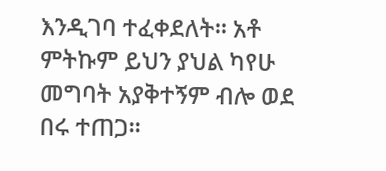እንዲገባ ተፈቀደለት። አቶ ምትኩም ይህን ያህል ካየሁ መግባት አያቅተኝም ብሎ ወደ በሩ ተጠጋ።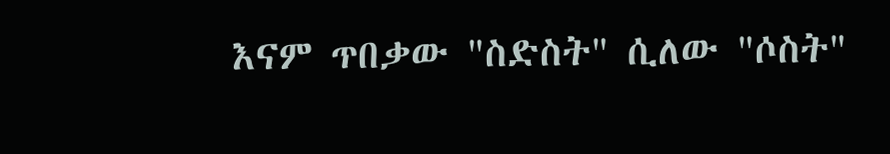እናም ጥበቃው "ስድስት" ሲለው "ሶስት"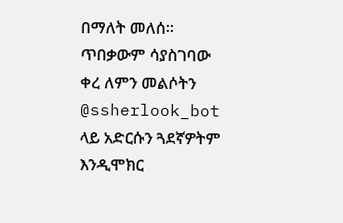በማለት መለሰ። ጥበቃውም ሳያስገባው ቀረ ለምን መልሶትን @ssherlook_bot ላይ አድርሱን ጓደኛዎትም እንዲሞክር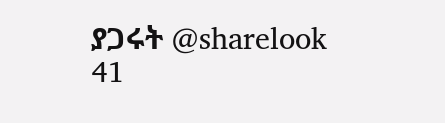ያጋሩት @sharelook 41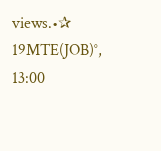views.•✰ 19MTE(JOB)°, 13:00